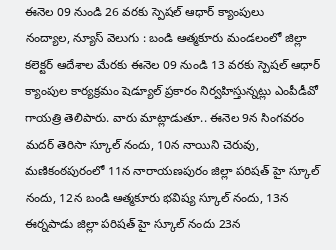ఈనెల 09 నుండి 26 వరకు స్పెషల్ ఆధార్ క్యాంపులు
నంద్యాల, న్యూస్ వెలుగు : బండి ఆత్మకూరు మండలంలో జిల్లా కలెక్టర్ ఆదేశాల మేరకు ఈనెల 09 నుండి 13 వరకు స్పెషల్ ఆధార్ క్యాంపుల కార్యక్రమం షెడ్యూల్ ప్రకారం నిర్వహిస్తున్నట్లు ఎంపీడీవో గాయత్రి తెలిపారు. వారు మాట్లాడుతూ.. ఈనెల 9న సింగవరం మదర్ తెరిసా స్కూల్ నందు, 10న నాయిని చెరువు, మణికంఠపురంలో 11న నారాయణపురం జిల్లా పరిషత్ హై స్కూల్ నందు, 12న బండి ఆత్మకూరు భవిష్య స్కూల్ నందు, 13న ఈర్నపాడు జిల్లా పరిషత్ హై స్కూల్ నందు 23న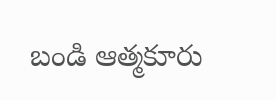బండి ఆత్మకూరు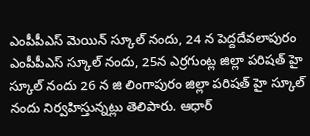ఎంపీపీఎస్ మెయిన్ స్కూల్ నందు, 24 న పెద్దదేవలాపురం ఎంపీపీఎస్ స్కూల్ నందు, 25న ఎర్రగుంట్ల జిల్లా పరిషత్ హై స్కూల్ నందు 26 న జి లింగాపురం జిల్లా పరిషత్ హై స్కూల్ నందు నిర్వహిస్తున్నట్లు తెలిపారు. ఆధార్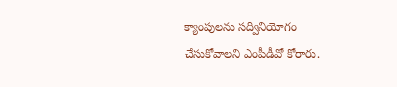క్యాంపులను సద్వినియోగం చేసుకోవాలని ఎంపీడీవో కోరారు.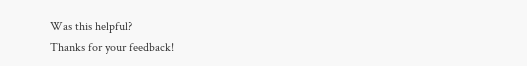Was this helpful?
Thanks for your feedback!